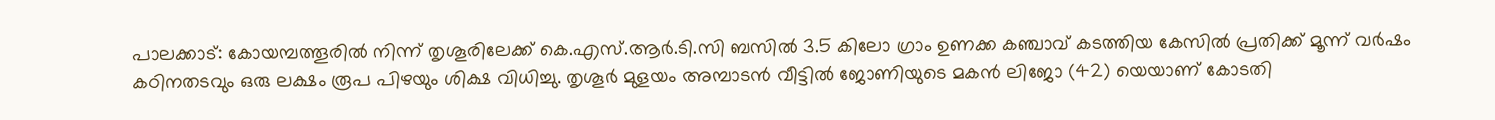പാലക്കാട്: കോയമ്പത്തൂരിൽ നിന്ന് തൃശൂരിലേക്ക് കെ.എസ്.ആർ.ടി.സി ബസിൽ 3.5 കിലോ ഗ്രാം ഉണക്ക കഞ്ചാവ് കടത്തിയ കേസിൽ പ്രതിക്ക് മൂന്ന് വർഷം കഠിനതടവും ഒരു ലക്ഷം രൂപ പിഴയും ശിക്ഷ വിധിച്ചു. തൃശൂർ മുളയം അമ്പാടൻ വീട്ടിൽ ജോണിയുടെ മകൻ ലിജോ (42) യെയാണ് കോടതി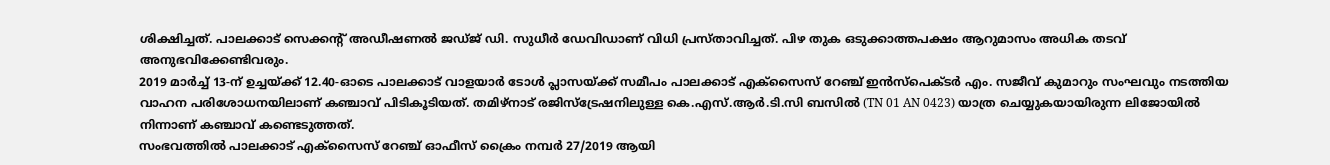ശിക്ഷിച്ചത്. പാലക്കാട് സെക്കന്റ് അഡീഷണൽ ജഡ്ജ് ഡി. സുധീർ ഡേവിഡാണ് വിധി പ്രസ്താവിച്ചത്. പിഴ തുക ഒടുക്കാത്തപക്ഷം ആറുമാസം അധിക തടവ് അനുഭവിക്കേണ്ടിവരും.
2019 മാർച്ച് 13-ന് ഉച്ചയ്ക്ക് 12.40-ഓടെ പാലക്കാട് വാളയാർ ടോൾ പ്ലാസയ്ക്ക് സമീപം പാലക്കാട് എക്സൈസ് റേഞ്ച് ഇൻസ്പെക്ടർ എം. സജീവ് കുമാറും സംഘവും നടത്തിയ വാഹന പരിശോധനയിലാണ് കഞ്ചാവ് പിടികൂടിയത്. തമിഴ്നാട് രജിസ്ട്രേഷനിലുള്ള കെ.എസ്.ആർ.ടി.സി ബസിൽ (TN 01 AN 0423) യാത്ര ചെയ്യുകയായിരുന്ന ലിജോയിൽ നിന്നാണ് കഞ്ചാവ് കണ്ടെടുത്തത്.
സംഭവത്തിൽ പാലക്കാട് എക്സൈസ് റേഞ്ച് ഓഫീസ് ക്രൈം നമ്പർ 27/2019 ആയി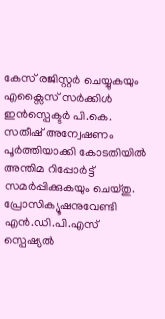കേസ് രജിസ്റ്റർ ചെയ്യുകയും എക്സൈസ് സർക്കിൾ ഇൻസ്പെക്ടർ പി.കെ. സതീഷ് അന്വേഷണം പൂർത്തിയാക്കി കോടതിയിൽ അന്തിമ റിപ്പോർട്ട് സമർപ്പിക്കുകയും ചെയ്തു. പ്രോസിക്യൂഷനുവേണ്ടി എൻ.ഡി.പി.എസ് സ്പെഷ്യൽ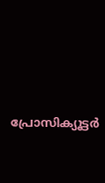പ്രോസിക്യൂട്ടർ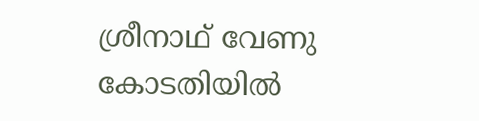ശ്രീനാഥ് വേണു കോടതിയിൽ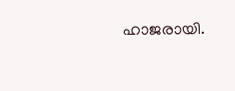ഹാജരായി.